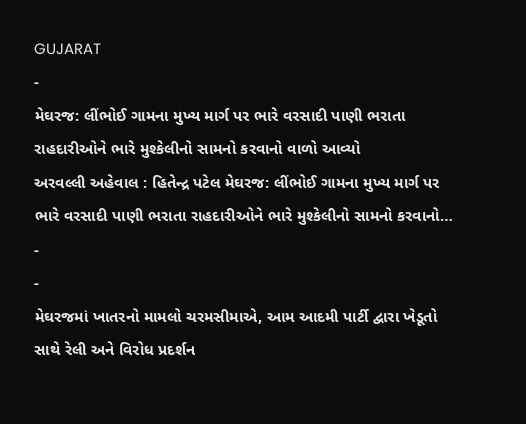GUJARAT
-
મેઘરજ: લીંભોઈ ગામના મુખ્ય માર્ગ પર ભારે વરસાદી પાણી ભરાતા રાહદારીઓને ભારે મુશ્કેલીનો સામનો કરવાનો વાળો આવ્યો
અરવલ્લી અહેવાલ : હિતેન્દ્ર પટેલ મેઘરજ: લીંભોઈ ગામના મુખ્ય માર્ગ પર ભારે વરસાદી પાણી ભરાતા રાહદારીઓને ભારે મુશ્કેલીનો સામનો કરવાનો…
-
-
મેઘરજમાં ખાતરનો મામલો ચરમસીમાએ, આમ આદમી પાર્ટી દ્વારા ખેડૂતો સાથે રેલી અને વિરોધ પ્રદર્શન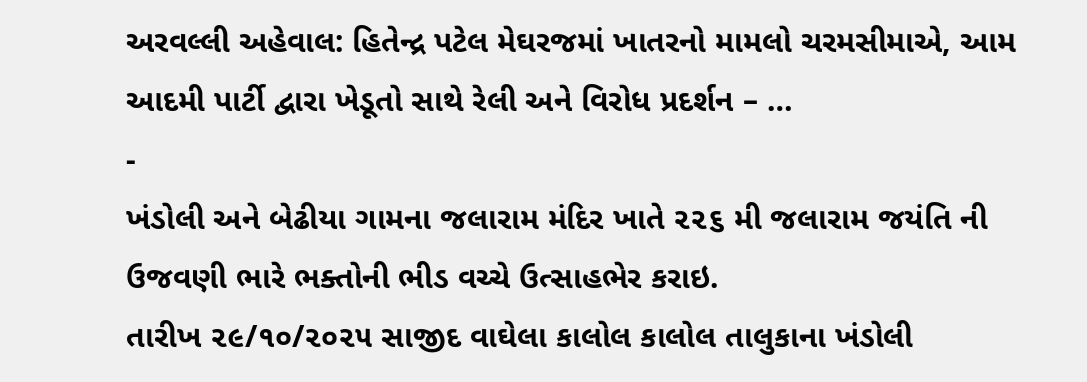અરવલ્લી અહેવાલ: હિતેન્દ્ર પટેલ મેઘરજમાં ખાતરનો મામલો ચરમસીમાએ, આમ આદમી પાર્ટી દ્વારા ખેડૂતો સાથે રેલી અને વિરોધ પ્રદર્શન – …
-
ખંડોલી અને બેઢીયા ગામના જલારામ મંદિર ખાતે ૨૨૬ મી જલારામ જયંતિ ની ઉજવણી ભારે ભક્તોની ભીડ વચ્ચે ઉત્સાહભેર કરાઇ.
તારીખ ૨૯/૧૦/૨૦૨૫ સાજીદ વાઘેલા કાલોલ કાલોલ તાલુકાના ખંડોલી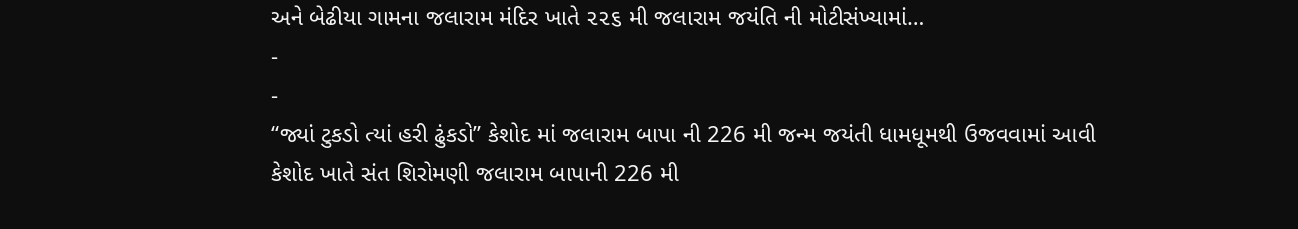અને બેઢીયા ગામના જલારામ મંદિર ખાતે ૨૨૬ મી જલારામ જયંતિ ની મોટીસંખ્યામાં…
-
-
“જ્યાં ટુકડો ત્યાં હરી ઢુંકડો” કેશોદ માં જલારામ બાપા ની 226 મી જન્મ જયંતી ધામધૂમથી ઉજવવામાં આવી
કેશોદ ખાતે સંત શિરોમણી જલારામ બાપાની 226 મી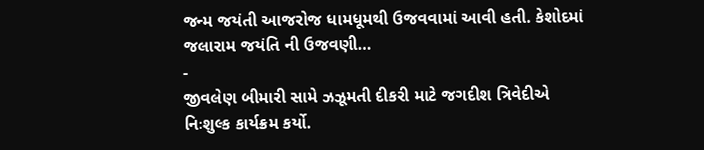જન્મ જયંતી આજરોજ ધામધૂમથી ઉજવવામાં આવી હતી. કેશોદમાં જલારામ જયંતિ ની ઉજવણી…
-
જીવલેણ બીમારી સામે ઝઝૂમતી દીકરી માટે જગદીશ ત્રિવેદીએ નિઃશુલ્ક કાર્યક્રમ કર્યો.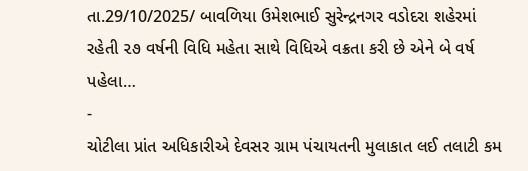તા.29/10/2025/ બાવળિયા ઉમેશભાઈ સુરેન્દ્રનગર વડોદરા શહેરમાં રહેતી ૨૭ વર્ષની વિધિ મહેતા સાથે વિધિએ વક્રતા કરી છે એને બે વર્ષ પહેલા…
-
ચોટીલા પ્રાંત અધિકારીએ દેવસર ગ્રામ પંચાયતની મુલાકાત લઈ તલાટી કમ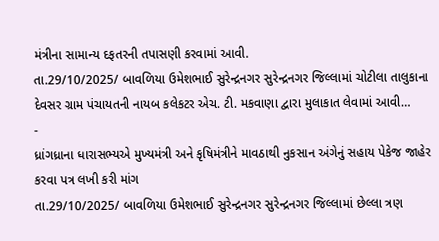મંત્રીના સામાન્ય દફતરની તપાસણી કરવામાં આવી.
તા.29/10/2025/ બાવળિયા ઉમેશભાઈ સુરેન્દ્રનગર સુરેન્દ્રનગર જિલ્લામાં ચોટીલા તાલુકાના દેવસર ગ્રામ પંચાયતની નાયબ કલેકટર એચ. ટી. મકવાણા દ્વારા મુલાકાત લેવામાં આવી…
-
ધ્રાંગધ્રાના ધારાસભ્યએ મુખ્યમંત્રી અને કૃષિમંત્રીને માવઠાથી નુકસાન અંગેનું સહાય પેકેજ જાહેર કરવા પત્ર લખી કરી માંગ
તા.29/10/2025/ બાવળિયા ઉમેશભાઈ સુરેન્દ્રનગર સુરેન્દ્રનગર જિલ્લામાં છેલ્લા ત્રણ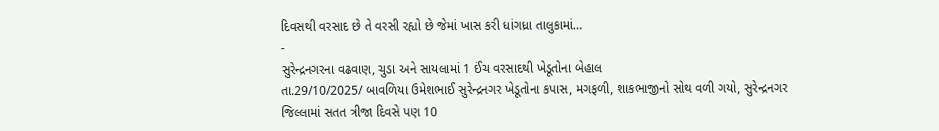દિવસથી વરસાદ છે તે વરસી રહ્યો છે જેમાં ખાસ કરી ધાંગધ્રા તાલુકામાં…
-
સુરેન્દ્રનગરના વઢવાણ, ચુડા અને સાયલામાં 1 ઈંચ વરસાદથી ખેડૂતોના બેહાલ
તા.29/10/2025/ બાવળિયા ઉમેશભાઈ સુરેન્દ્રનગર ખેડૂતોના કપાસ, મગફળી, શાકભાજીનો સોથ વળી ગયો, સુરેન્દ્રનગર જિલ્લામાં સતત ત્રીજા દિવસે પણ 10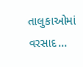તાલુકાઓમાં વરસાદ…